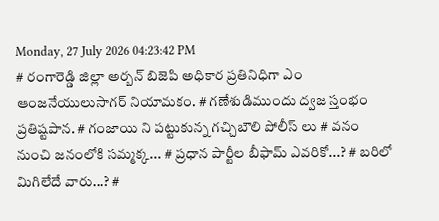Monday, 27 July 2026 04:23:42 PM
# రంగారెడ్డి జిల్లా అర్బన్ బిజెపి అధికార ప్రతినిధిగా ఎం ఆంజనేయులుసాగర్ నియామకం. # గణేశుడిముందు ద్వజ స్తంభం ప్రతిష్టపాన. # గంజాయి ని పట్టుకున్న గచ్చిబౌలి పోలీస్ లు # వనం నుంచి జనంలోకి సమ్మక్క... # ప్రధాన పార్టీల బీఫామ్ ఎవరికో...? # బరిలో మిగిలేదే వారు...? #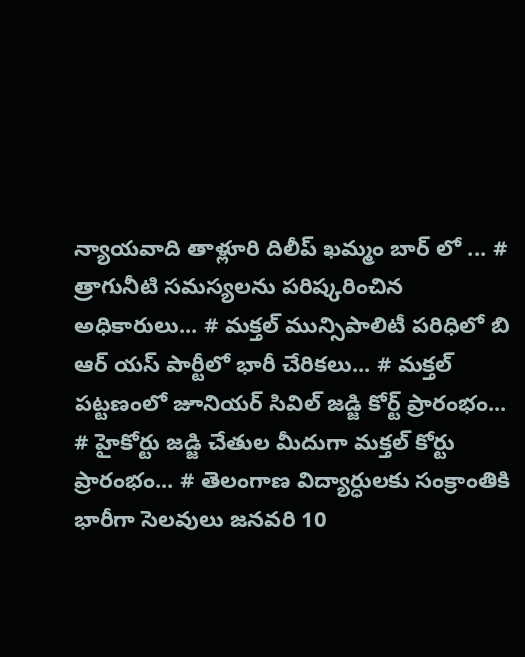న్యాయవాది తాళ్లూరి దిలీప్ ఖమ్మం బార్ లో ... # త్రాగునీటి సమస్యలను పరిష్కరించిన అధికారులు... # మక్తల్ మున్సిపాలిటీ పరిధిలో బి ఆర్ యస్ పార్టీలో భారీ చేరికలు... # మక్తల్ పట్టణంలో జూనియర్ సివిల్ జడ్జి కోర్ట్ ప్రారంభం... # హైకోర్టు జడ్జి చేతుల మీదుగా మక్తల్ కోర్టు ప్రారంభం... # తెలంగాణ విద్యార్ధులకు సంక్రాంతికి భారీగా సెలవులు జనవరి 10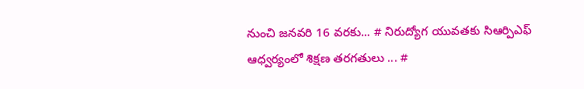నుంచి జనవరి 16 వరకు... # నిరుద్యోగ యువతకు సిఆర్పిఎఫ్ ఆధ్వర్యంలో శిక్షణ తరగతులు ... #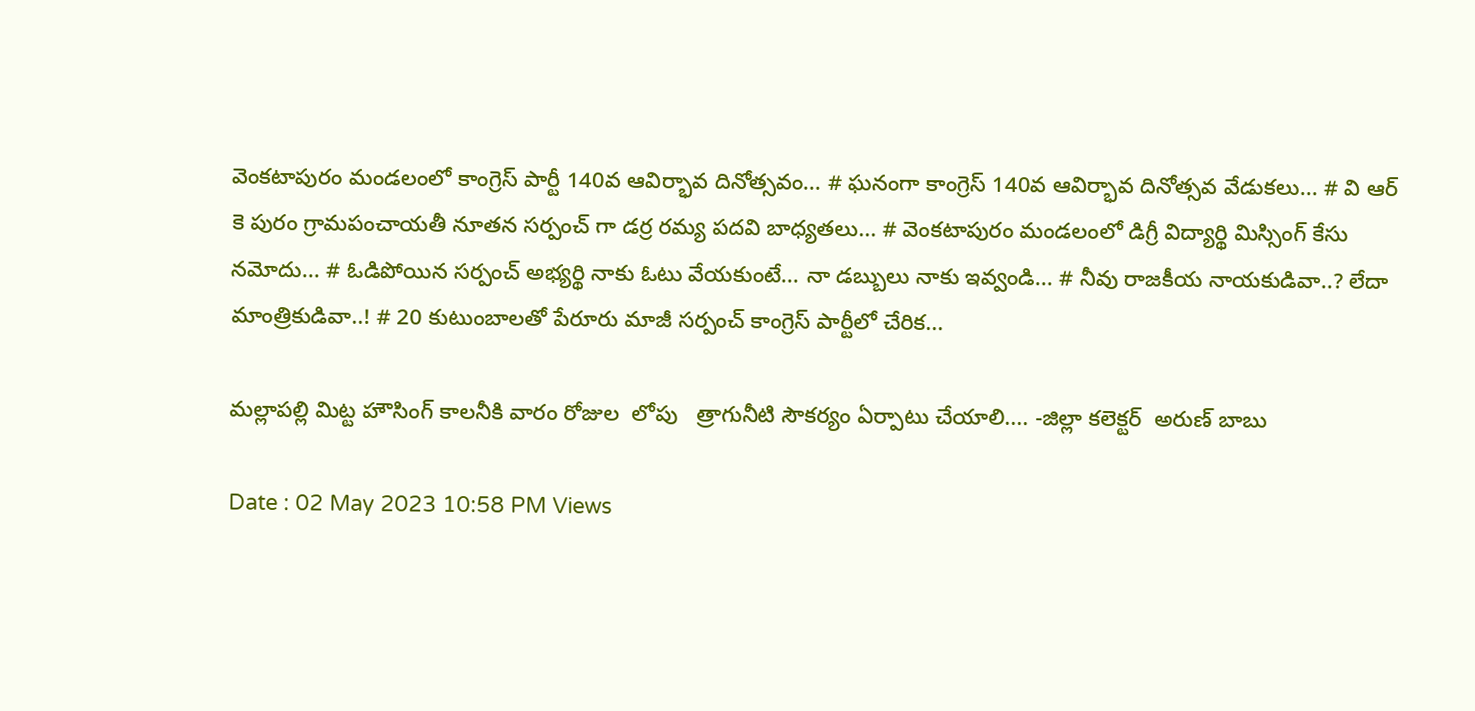వెంకటాపురం మండలంలో కాంగ్రెస్ పార్టీ 140వ ఆవిర్భావ దినోత్సవం... # ఘనంగా కాంగ్రెస్ 140వ ఆవిర్భావ దినోత్సవ వేడుకలు... # వి ఆర్ కె పురం గ్రామపంచాయతీ నూతన సర్పంచ్ గా డర్ర రమ్య పదవి బాధ్యతలు... # వెంకటాపురం మండలంలో డిగ్రీ విద్యార్థి మిస్సింగ్ కేసు నమోదు... # ఓడిపోయిన సర్పంచ్ అభ్యర్థి నాకు ఓటు వేయకుంటే... నా డబ్బులు నాకు ఇవ్వండి... # నీవు రాజకీయ నాయకుడివా..? లేదా మాంత్రికుడివా..! # 20 కుటుంబాలతో పేరూరు మాజీ సర్పంచ్ కాంగ్రెస్ పార్టీలో చేరిక...

మల్లాపల్లి మిట్ట హౌసింగ్ కాలనీకి వారం రోజుల  లోపు   త్రాగునీటి సౌకర్యం ఏర్పాటు చేయాలి.... -జిల్లా కలెక్టర్  అరుణ్ బాబు

Date : 02 May 2023 10:58 PM Views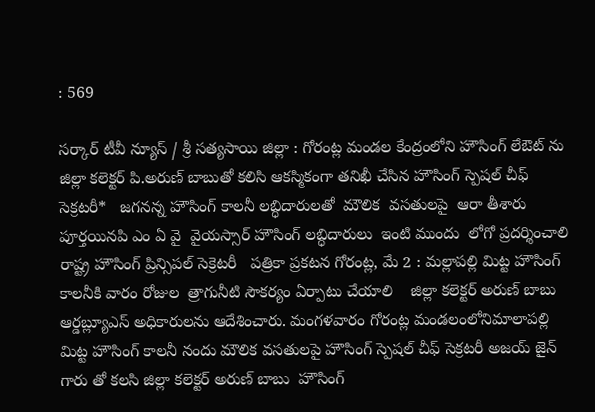: 569

సర్కార్ టీవీ న్యూస్ / శ్రీ సత్యసాయి జిల్లా : గోరంట్ల మండల కేంద్రంలోని హౌసింగ్ లేఔట్ ను జిల్లా కలెక్టర్ పి.అరుణ్ బాబుతో కలిసి ఆకస్మికంగా తనిఖీ చేసిన హౌసింగ్ స్పెషల్ చీఫ్ సెక్రటరీ*   జగనన్న హౌసింగ్ కాలనీ లబ్ధిదారులతో  మౌలిక  వసతులపై  ఆరా తీశారు   పూర్తయినపి ఎం ఏ వై  వైయస్సార్ హౌసింగ్ లబ్ధిదారులు  ఇంటి ముందు  లోగో ప్రదర్శించాలి రాష్ట్ర హౌసింగ్ ప్రిన్సిపల్ సెక్రెటరీ   పత్రికా ప్రకటన గోరంట్ల, మే 2 : మల్లాపల్లి మిట్ట హౌసింగ్ కాలనీకి వారం రోజుల  త్రాగునీటి సౌకర్యం ఏర్పాటు చేయాలి    జిల్లా కలెక్టర్ అరుణ్ బాబు  ఆర్డబ్ల్యూఎస్ అధికారులను ఆదేశించారు. మంగళవారం గోరంట్ల మండలంలోనిమాలాపల్లి మిట్ట హౌసింగ్ కాలనీ నందు మౌలిక వసతులపై హౌసింగ్ స్పెషల్ చీఫ్ సెక్రటరీ అజయ్ జైన్ గారు తో కలసి జిల్లా కలెక్టర్ అరుణ్ బాబు  హౌసింగ్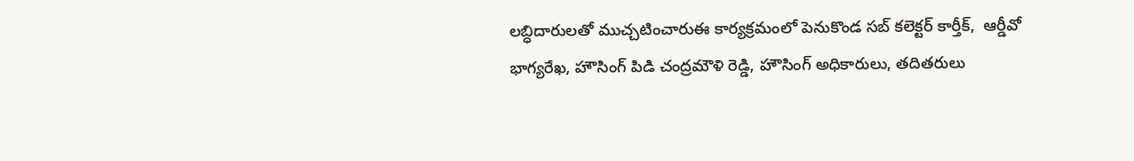లబ్ధిదారులతో ముచ్చటించారుఈ కార్యక్రమంలో పెనుకొండ సబ్ కలెక్టర్ కార్తీక్,  ఆర్డీవో భాగ్యరేఖ, హౌసింగ్ పిడి చంద్రమౌళి రెడ్డి, హౌసింగ్ అధికారులు, తదితరులు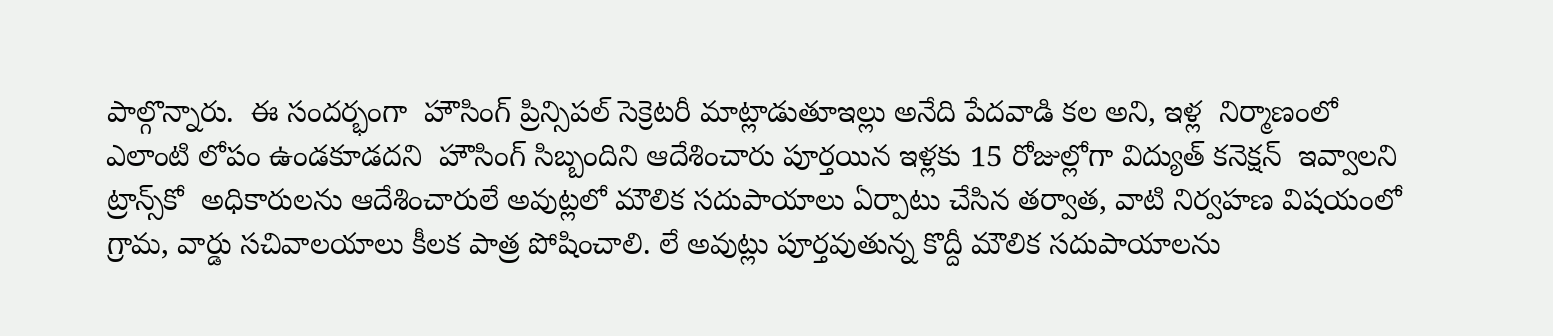పాల్గొన్నారు.  ఈ సందర్భంగా  హౌసింగ్ ప్రిన్సిపల్ సెక్రెటరీ మాట్లాడుతూఇల్లు అనేది పేదవాడి కల అని, ఇళ్ల  నిర్మాణంలో ఎలాంటి లోపం ఉండకూడదని  హౌసింగ్ సిబ్బందిని ఆదేశించారు పూర్తయిన ఇళ్లకు 15 రోజుల్లోగా విద్యుత్‌ కనెక్షన్‌  ఇవ్వాలని ట్రాన్స్‌కో  అధికారులను ఆదేశించారులే అవుట్లలో మౌలిక సదుపాయాలు ఏర్పాటు చేసిన తర్వాత, వాటి నిర్వహణ విషయంలో గ్రామ, వార్డు సచివాలయాలు కీలక పాత్ర పోషించాలి. లే అవుట్లు పూర్తవుతున్న కొద్దీ మౌలిక సదుపాయాలను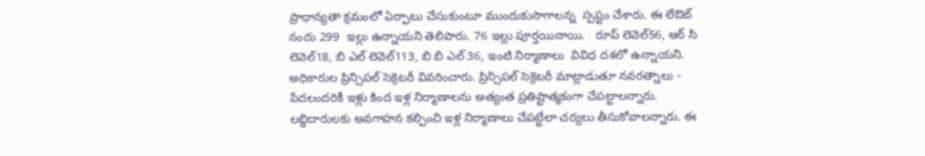ప్రాధాన్యతా క్రమంలో ఏర్పాటు చేసుకుంటూ ముందుకుసాగాలన్న  స్పష్టం చేశారు. ఈ లేఔట్ నందు 299  ఇల్లు ఉన్నాయని తెలిపారు. 76 ఇల్లు పూర్తయినాయి.   రూప్ లెవెల్56, ఆర్ సి లెవెల్18, బి ఎల్ లెవెల్113, బి బి ఎల్ 36, ఇంటి నిర్మాణాలు  వివిధ దశలో ఉన్నాయని. అధికారుల ప్రిన్సిపల్ సెక్రెటరీ వివరించారు. ప్రిన్సిపల్ సెక్రెటరీ మాట్లాడుతూ నవరత్నాలు - పేదలందరికీ ఇళ్లు కింద ఇళ్ల నిర్మాణాలను అత్యంత ప్రతిష్టాత్మకంగా చేపట్టాలన్నారు. లబ్ధిదారులకు అవగాహన కల్పించి ఇళ్ల నిర్మాణాలు చేపట్టేలా చర్యలు తీసుకోవాలన్నారు. ఈ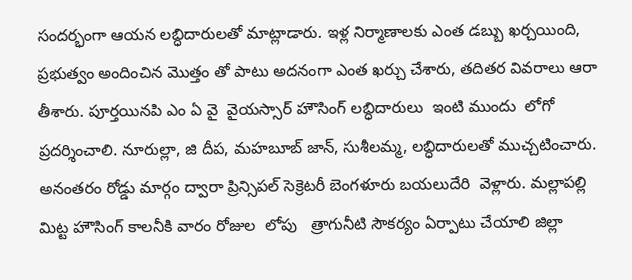సందర్భంగా ఆయన లబ్ధిదారులతో మాట్లాడారు. ఇళ్ల నిర్మాణాలకు ఎంత డబ్బు ఖర్చయింది, ప్రభుత్వం అందించిన మొత్తం తో పాటు అదనంగా ఎంత ఖర్చు చేశారు, తదితర వివరాలు ఆరా తీశారు. పూర్తయినపి ఎం ఏ వై  వైయస్సార్ హౌసింగ్ లబ్ధిదారులు  ఇంటి ముందు  లోగో ప్రదర్శించాలి. నూరుల్లా, జి దీప, మహబూబ్ జాన్, సుశీలమ్మ, లబ్ధిదారులతో ముచ్చటించారు.  అనంతరం రోడ్డు మార్గం ద్వారా ప్రిన్సిపల్ సెక్రెటరీ బెంగళూరు బయలుదేరి  వెళ్లారు. మల్లాపల్లి మిట్ట హౌసింగ్ కాలనీకి వారం రోజుల  లోపు   త్రాగునీటి సౌకర్యం ఏర్పాటు చేయాలి జిల్లా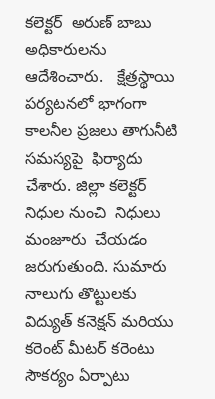కలెక్టర్  అరుణ్ బాబు అధికారులను ఆదేశించారు.   క్షేత్రస్థాయి పర్యటనలో భాగంగా  కాలనీల ప్రజలు తాగునీటి సమస్యపై  ఫిర్యాదు చేశారు. జిల్లా కలెక్టర్ నిధుల నుంచి  నిధులు మంజూరు  చేయడం  జరుగుతుంది. సుమారు నాలుగు తొట్టులకు విద్యుత్ కనెక్షన్ మరియు కరెంట్ మీటర్ కరెంటు సౌకర్యం ఏర్పాటు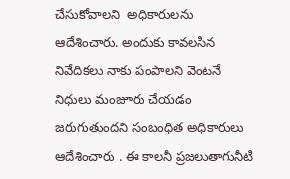చేసుకోవాలని  అధికారులను ఆదేశించారు. అందుకు కావలసిన నివేదికలు నాకు పంపాలని వెంటనే నిధులు మంజూరు చేయడం జరుగుతుందని సంబంధిత అధికారులు ఆదేశించారు . ఈ కాలనీ ప్రజలుతాగునీటి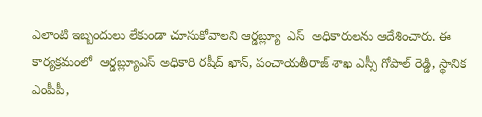ఎలాంటి ఇబ్బందులు లేకుండా చూసుకోవాలని ఆర్డబ్ల్యూ  ఎస్  అధికారులను ఆదేశించారు. ఈ కార్యక్రమంలో  ఆర్డబ్ల్యూఎస్ అధికారి రషీద్ ఖాన్, పంచాయతీరాజ్ శాఖ ఎస్సీ గోపాల్ రెడ్డి, స్థానిక ఎంపీపీ,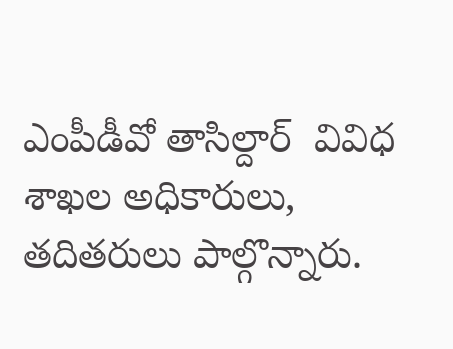ఎంపీడీవో తాసిల్దార్  వివిధ శాఖల అధికారులు, తదితరులు పాల్గొన్నారు.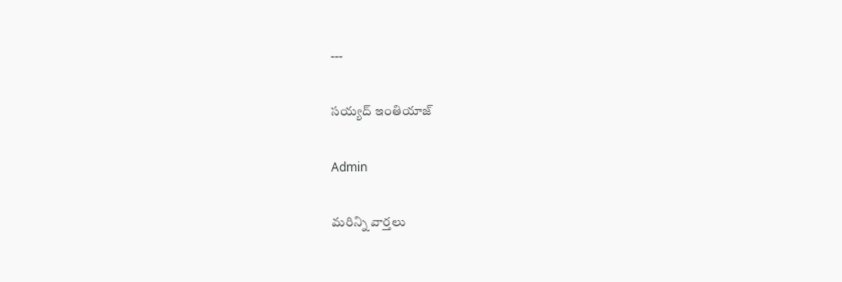---

సయ్యద్ ఇంతియాజ్

Admin

మరిన్ని వార్తలు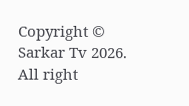Copyright © Sarkar Tv 2026. All right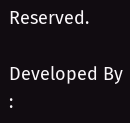Reserved.

Developed By :